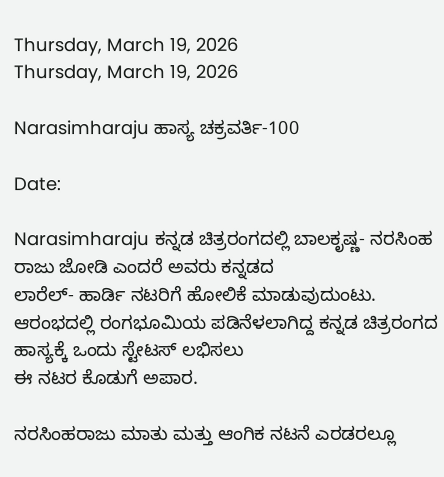Thursday, March 19, 2026
Thursday, March 19, 2026

Narasimharaju ಹಾಸ್ಯ ಚಕ್ರವರ್ತಿ-100

Date:

Narasimharaju ಕನ್ನಡ ಚಿತ್ರರಂಗದಲ್ಲಿ ಬಾಲಕೃಷ್ಣ- ನರಸಿಂಹ ರಾಜು ಜೋಡಿ ಎಂದರೆ ಅವರು ಕನ್ನಡದ
ಲಾರೆಲ್- ಹಾರ್ಡಿ ನಟರಿಗೆ ಹೋಲಿಕೆ ಮಾಡುವುದುಂಟು. ಆರಂಭದಲ್ಲಿ ರಂಗಭೂಮಿಯ‌ ಪಡಿನೆಳಲಾಗಿದ್ದ ಕನ್ನಡ ಚಿತ್ರರಂಗದ ಹಾಸ್ಯಕ್ಕೆ ಒಂದು ಸ್ಟೇಟಸ್ ಲಭಿಸಲು
ಈ ನಟರ ಕೊಡುಗೆ ಅಪಾರ.

ನರಸಿಂಹರಾಜು ಮಾತು ಮತ್ತು ಆಂಗಿಕ ನಟನೆ ಎರಡರಲ್ಲೂ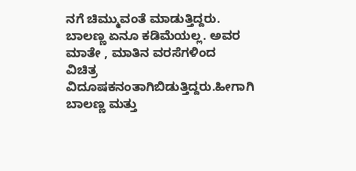ನಗೆ ಚಿಮ್ಮುವಂತೆ ಮಾಡುತ್ತಿದ್ದರು.
ಬಾಲಣ್ಣ ಏನೂ‌ ಕಡಿಮೆಯಲ್ಲ. ಅವರ ಮಾತೇ , ಮಾತಿನ ವರಸೆಗಳಿಂದ
ವಿಚಿತ್ರ ವಿದೂಷಕನಂತಾಗಿಬಿಡುತ್ತಿದ್ದರು.ಹೀಗಾಗಿ ಬಾಲಣ್ಣ ಮತ್ತು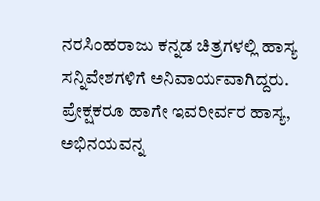ನರಸಿಂಹರಾಜು ಕನ್ನಡ ಚಿತ್ರಗಳಲ್ಲಿ ಹಾಸ್ಯ ಸನ್ನಿವೇಶಗಳಿಗೆ ಅನಿವಾರ್ಯವಾಗಿದ್ದರು. ಪ್ರೇಕ್ಷಕರೂ ಹಾಗೇ ಇವರೀರ್ವರ ಹಾಸ್ಯ, ಅಭಿನಯವನ್ನ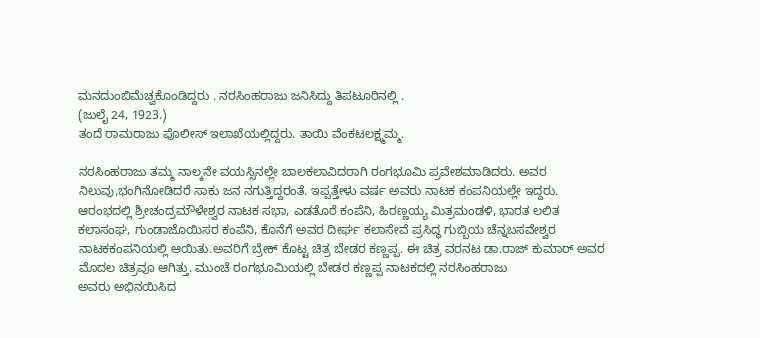ಮನದುಂಬಿ‌ಮೆಚ್ವಕೊಂಡಿದ್ದರು . ನರಸಿಂಹರಾಜು ಜನಿಸಿದ್ದು ತಿಪಟೂರಿನಲ್ಲಿ .
(ಜುಲೈ 24, 1923.)
ತಂದೆ ರಾಮರಾಜು ಪೊಲೀಸ್ ಇಲಾಖೆಯಲ್ಲಿದ್ದರು. ತಾಯಿ ವೆಂಕಟಲಕ್ಷ್ಮಮ್ಮ.

ನರಸಿಂಹರಾಜು ತಮ್ಮ ನಾಲ್ಕನೇ ವಯಸ್ಸಿನಲ್ಲೇ ಬಾಲಕಲಾವಿದರಾಗಿ ರಂಗಭೂಮಿ ಪ್ರವೇಶಮಾಡಿದರು. ಅವರ ನಿಲುವು,ಭಂಗಿ‌ನೋಡಿದರೆ ಸಾಕು ಜನ ನಗುತ್ತಿದ್ದರಂತೆ. ಇಪ್ಪತ್ತೇಳು ವರ್ಷ ಅವರು ನಾಟಕ ಕಂಪನಿಯಲ್ಲೇ ಇದ್ದರು. ಆರಂಭದಲ್ಲಿ‌ ಶ್ರೀಚಂದ್ರಮೌಳೇಶ್ವರ ನಾಟಕ ಸಭಾ, ಎಡತೊರೆ ಕಂಪೆನಿ, ಹಿರಣ್ಣಯ್ಯ ಮಿತ್ರಮಂಡಳಿ, ಭಾರತ ಲಲಿತ ಕಲಾಸಂಘ, ಗುಂಡಾ‌ಜೊಯಿಸರ ಕಂಪೆನಿ, ಕೊನೆಗೆ ಅವರ ದೀರ್ಘ ಕಲಾಸೇವೆ ಪ್ರಸಿದ್ಧ ಗುಬ್ಬಿಯ ಚೆನ್ನಬಸವೇಶ್ವರ ನಾಟಕ‌ಕಂಪನಿಯಲ್ಲಿ‌‌ ಆಯಿತು.ಅವರಿಗೆ ಬ್ರೇಕ್ ಕೊಟ್ಟ ಚಿತ್ರ ಬೇಡರ ಕಣ್ಣಪ್ಪ. ಈ ಚಿತ್ರ ವರನಟ ಡಾ.ರಾಜ್ ಕುಮಾರ್ ಅವರ ಮೊದಲ ಚಿತ್ರವೂ ಆಗಿತ್ತು. ಮುಂಚೆ ರಂಗಭೂಮಿಯಲ್ಲಿ‌ ಬೇಡರ ಕಣ್ಣಪ್ಪ ನಾಟಕದಲ್ಲಿ ನರಸಿಂಹರಾಜು
ಅವರು ಅಭಿನಯಿಸಿದ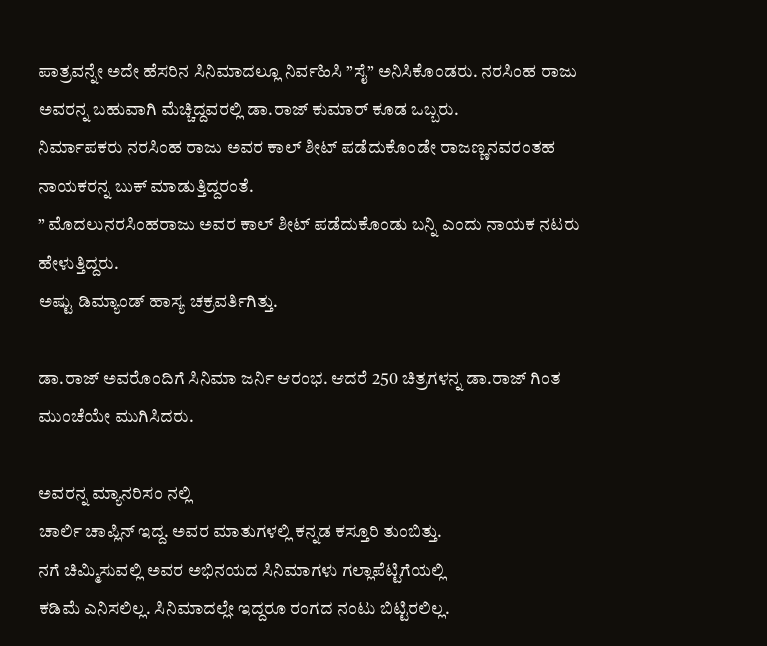ಪಾತ್ರವನ್ನೇ ಅದೇ ಹೆಸರಿನ ಸಿನಿಮಾದಲ್ಲೂ ನಿರ್ವಹಿಸಿ‌ ‌”ಸೈ‌” ಅನಿಸಿಕೊಂಡರು. ನರಸಿಂಹ ರಾಜು ಅವರನ್ನ ಬಹುವಾಗಿ ಮೆಚ್ಚಿದ್ದವರಲ್ಲಿ ಡಾ.ರಾಜ್ ಕುಮಾರ್ ಕೂಡ ಒಬ್ಬರು.
ನಿರ್ಮಾಪಕರು ನರಸಿಂಹ ರಾಜು ಅವರ ಕಾಲ್ ಶೀಟ್ ಪಡೆದುಕೊಂಡೇ ರಾಜಣ್ಣನವರಂತಹ ನಾಯಕರನ್ನ ಬುಕ್ ಮಾಡುತ್ತಿದ್ದರಂತೆ.
” ಮೊದಲು‌ನರಸಿಂಹರಾಜು ಅವರ ಕಾಲ್ ಶೀಟ್ ಪಡೆದುಕೊಂಡು ಬನ್ನಿ ಎಂದು ನಾಯಕ ನಟರು‌ ಹೇಳುತ್ತಿದ್ದರು.
ಅಷ್ಟು ಡಿಮ್ಯಾಂಡ್ ಹಾಸ್ಯ ಚಕ್ರವರ್ತಿಗಿತ್ತು.

ಡಾ.ರಾಜ್ ಅವರೊಂದಿಗೆ ಸಿನಿಮಾ ಜರ್ನಿ‌ ಆರಂಭ. ಆದರೆ 250 ಚಿತ್ರಗಳನ್ನ ಡಾ.ರಾಜ್ ಗಿಂತ ಮುಂಚೆಯೇ ಮುಗಿಸಿದರು.

ಅವರನ್ನ ಮ್ಯಾನರಿಸಂ ನಲ್ಲಿ
ಚಾರ್ಲಿ ಚಾಪ್ಲಿನ್ ಇದ್ದ. ಅವರ ಮಾತುಗಳಲ್ಲಿ‌ ಕನ್ನಡ ಕಸ್ತೂರಿ ತುಂಬಿತ್ತು.
ನಗೆ ಚಿಮ್ಮಿಸುವಲ್ಲಿ ಅವರ ಅಭಿನಯದ ಸಿನಿಮಾಗಳು ಗಲ್ಲಾಪೆಟ್ಟಿಗೆಯಲ್ಲಿ
ಕಡಿಮೆ ಎನಿಸಲಿಲ್ಲ. ಸಿನಿಮಾದಲ್ಲೇ ಇದ್ದರೂ ರಂಗದ ನಂಟು ಬಿಟ್ಟಿರಲಿಲ್ಲ.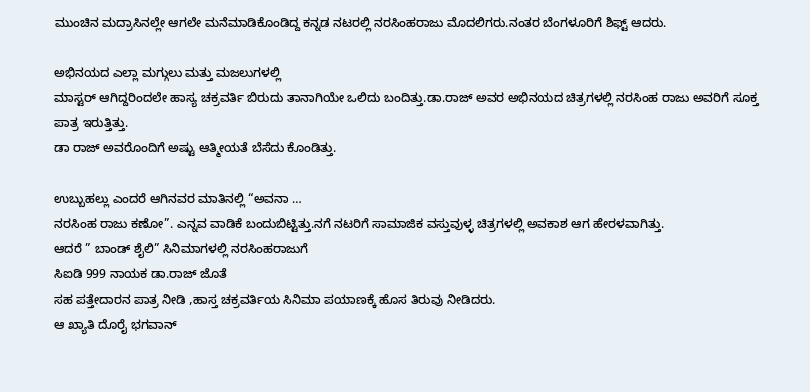ಮುಂಚಿನ ಮದ್ರಾಸಿನಲ್ಲೇ ಆಗಲೇ ಮನೆಮಾಡಿಕೊಂಡಿದ್ದ ಕನ್ನಡ ನಟರಲ್ಲಿ ನರಸಿಂಹರಾಜು ಮೊದಲಿಗರು.ನಂತರ ಬೆಂಗಳೂರಿಗೆ ಶಿಫ್ಟ್ ಆದರು.

ಅಭಿನಯದ ಎಲ್ಲಾ ಮಗ್ಗುಲು ಮತ್ತು ಮಜಲುಗಳಲ್ಲಿ
ಮಾಸ್ಟರ್ ಆಗಿದ್ದರಿಂದಲೇ ಹಾಸ್ಯ ಚಕ್ರವರ್ತಿ‌ ಬಿರುದು ತಾನಾಗಿಯೇ ಒಲಿದು ಬಂದಿತ್ತು.ಡಾ.ರಾಜ್ ಅವರ‌ ಅಭಿನಯದ ಚಿತ್ರಗಳಲ್ಲಿ‌ ನರಸಿಂಹ ರಾಜು ಅವರಿಗೆ ಸೂಕ್ತ ಪಾತ್ರ ಇರುತ್ತಿತ್ತು.
ಡಾ ರಾಜ್ ಅವರೊಂದಿಗೆ ಅಷ್ಟು ಆತ್ಮೀಯತೆ ಬೆಸೆದು ಕೊಂಡಿತ್ತು.

ಉಬ್ಬುಹಲ್ಲು ಎಂದರೆ ಆಗಿನವರ ಮಾತಿನಲ್ಲಿ “ಅವನಾ …
ನರಸಿಂಹ ರಾಜು ಕಣೋ”. ಎನ್ನವ ವಾಡಿಕೆ ಬಂದುಬಿಟ್ಟಿತ್ತು.ನಗೆ ನಟರಿಗೆ ಸಾಮಾಜಿಕ ವಸ್ತುವುಳ್ಳ ಚಿತ್ರಗಳಲ್ಲಿ ಅವಕಾಶ ಆಗ ಹೇರಳವಾಗಿತ್ತು.
ಆದರೆ ” ಬಾಂಡ್ ಶೈಲಿ” ಸಿನಿಮಾಗಳಲ್ಲಿ ನರಸಿಂಹರಾಜುಗೆ
ಸಿಐಡಿ 999 ನಾಯಕ ಡಾ.ರಾಜ್ ಜೊತೆ
ಸಹ ಪತ್ತೇದಾರನ ಪಾತ್ರ ನೀಡಿ ,ಹಾಸ್ತ ಚಕ್ರವರ್ತಿಯ ಸಿನಿಮಾ ಪಯಾಣಕ್ಕೆ ಹೊಸ ತಿರುವು ನೀಡಿದರು.
ಆ ಖ್ಯಾತಿ ದೊರೈ ಭಗವಾನ್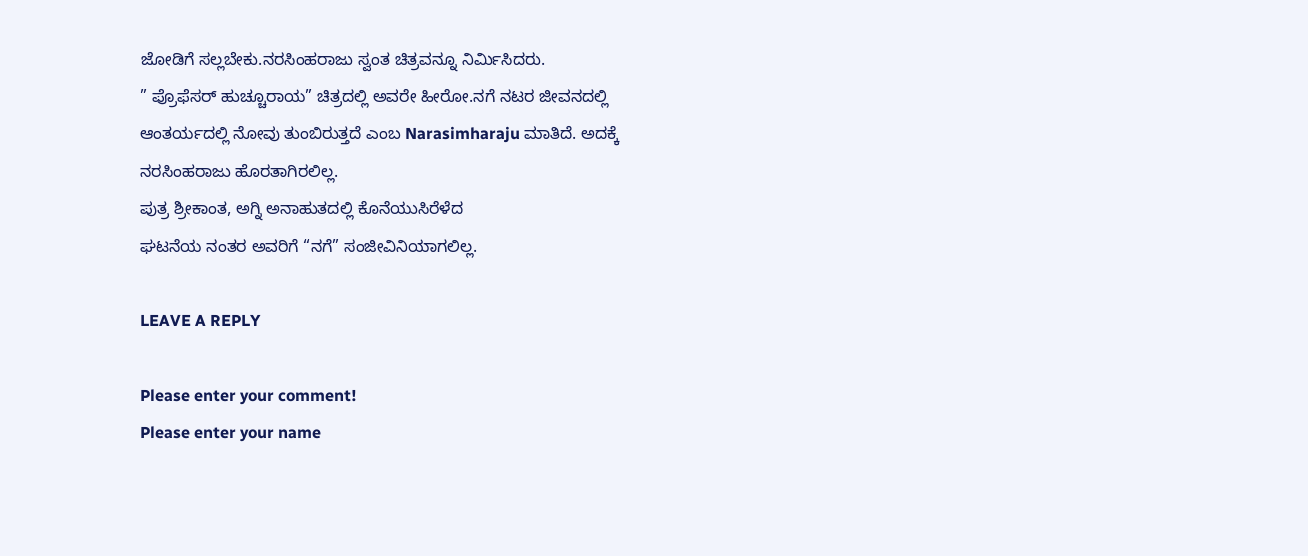ಜೋಡಿಗೆ ಸಲ್ಲಬೇಕು.ನರಸಿಂಹರಾಜು‌ ಸ್ವಂತ ಚಿತ್ರವನ್ನೂ ನಿರ್ಮಿಸಿದರು.
” ಪ್ರೊಫೆಸರ್ ಹುಚ್ಚೂರಾಯ” ಚಿತ್ರದಲ್ಲಿ ಅವರೇ ಹೀರೋ.ನಗೆ ನಟರ ಜೀವನದಲ್ಲಿ‌ ಆಂತರ್ಯದಲ್ಲಿ ನೋವು ತುಂಬಿರುತ್ತದೆ ಎಂಬ Narasimharaju ಮಾತಿದೆ. ಅದಕ್ಕೆ ನರಸಿಂಹರಾಜು ಹೊರತಾಗಿರಲಿಲ್ಲ.
ಪುತ್ರ ಶ್ರೀಕಾಂತ, ಅಗ್ನಿ ಅನಾಹುತದಲ್ಲಿ‌ ಕೊನೆಯುಸಿರೆಳೆದ
ಘಟನೆಯ ನಂತರ ಅವರಿಗೆ “ನಗೆ” ಸಂಜೀವಿನಿಯಾಗಲಿಲ್ಲ.

LEAVE A REPLY

Please enter your comment!
Please enter your name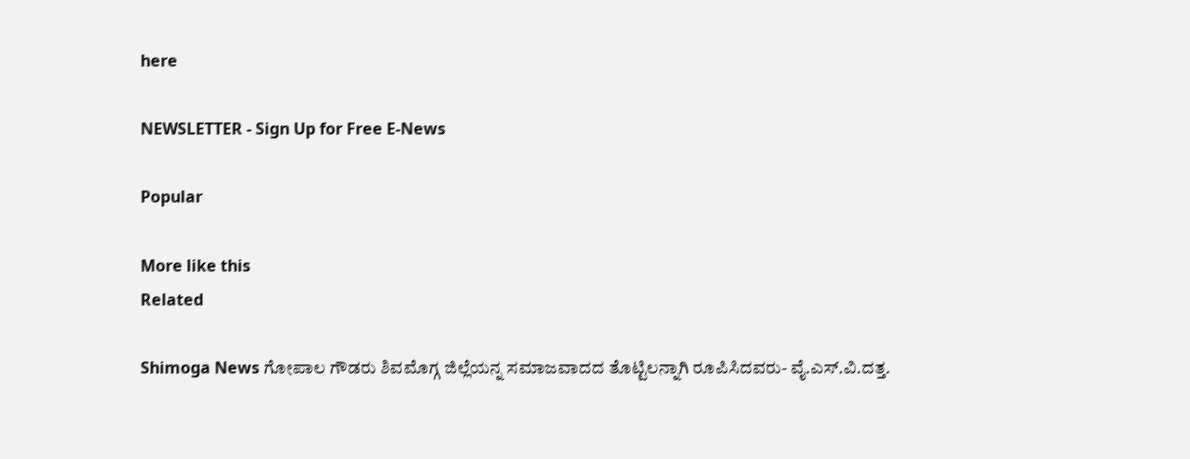here

NEWSLETTER - Sign Up for Free E-News

Popular

More like this
Related

Shimoga News ಗೋಪಾಲ ಗೌಡರು ಶಿವಮೊಗ್ಗ ಜಿಲ್ಲೆಯನ್ನ ಸಮಾಜವಾದದ ತೊಟ್ಟಿಲನ್ನಾಗಿ ರೂಪಿಸಿದವರು- ವೈ.ಎಸ್.ವಿ.ದತ್ತ.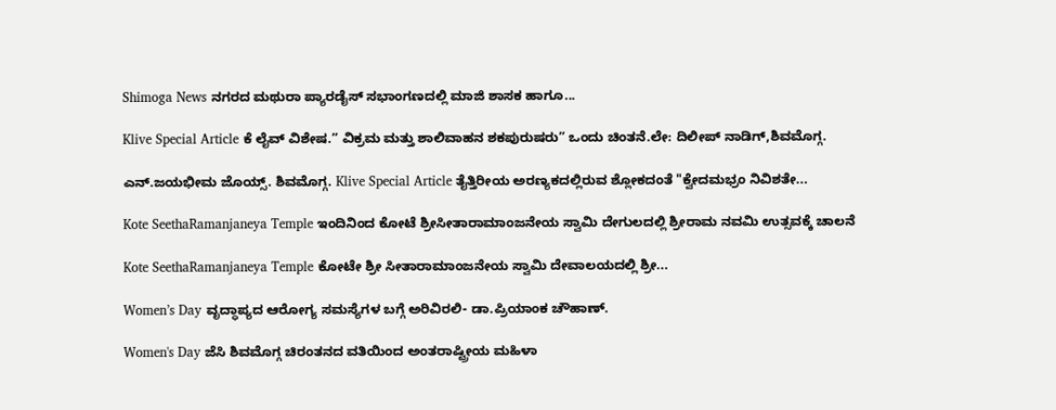Shimoga News ನಗರದ ಮಥುರಾ ಪ್ಯಾರಡೈಸ್ ಸಭಾಂಗಣದಲ್ಲಿ ಮಾಜಿ ಶಾಸಕ ಹಾಗೂ...

Klive Special Article ಕೆ ಲೈವ್ ವಿಶೇಷ.” ವಿಕ್ರಮ ಮತ್ತು ಶಾಲಿವಾಹನ ಶಕಪುರುಷರು” ಒಂದು ಚಿಂತನೆ.ಲೇ: ದಿಲೀಪ್ ನಾಡಿಗ್,ಶಿವಮೊಗ್ಗ.

ಎನ್.ಜಯಭೀಮ ಜೊಯ್ಸ್. ಶಿವಮೊಗ್ಗ. Klive Special Article ತೈತ್ತಿರೀಯ ಅರಣ್ಯಕದಲ್ಲಿರುವ ಶ್ಲೋಕದಂತೆ "ಕ್ವೇದಮಭ್ರಂ ನಿವಿಶತೇ...

Kote SeethaRamanjaneya Temple ಇಂದಿನಿಂದ ಕೋಟೆ ಶ್ರೀಸೀತಾರಾಮಾಂಜನೇಯ ಸ್ವಾಮಿ ದೇಗುಲದಲ್ಲಿ ಶ್ರೀರಾಮ ನವಮಿ ಉತ್ಸವಕ್ಕೆ ಚಾಲನೆ

Kote SeethaRamanjaneya Temple ಕೋಟೇ ಶ್ರೀ ಸೀತಾರಾಮಾಂಜನೇಯ ಸ್ವಾಮಿ ದೇವಾಲಯದಲ್ಲಿ ಶ್ರೀ...

Women’s Day ವೃದ್ಧಾಪ್ಯದ ಆರೋಗ್ಯ ಸಮಸ್ಯೆಗಳ ಬಗ್ಗೆ ಅರಿವಿರಲಿ- ಡಾ.ಪ್ರಿಯಾಂಕ ಚೌಹಾಣ್.

Women's Day ಜೆಸಿ ಶಿವಮೊಗ್ಗ ಚಿರಂತನದ ವತಿಯಿಂದ ಅಂತರಾಷ್ಟ್ರೀಯ ಮಹಿಳಾ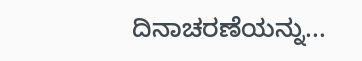ದಿನಾಚರಣೆಯನ್ನು...